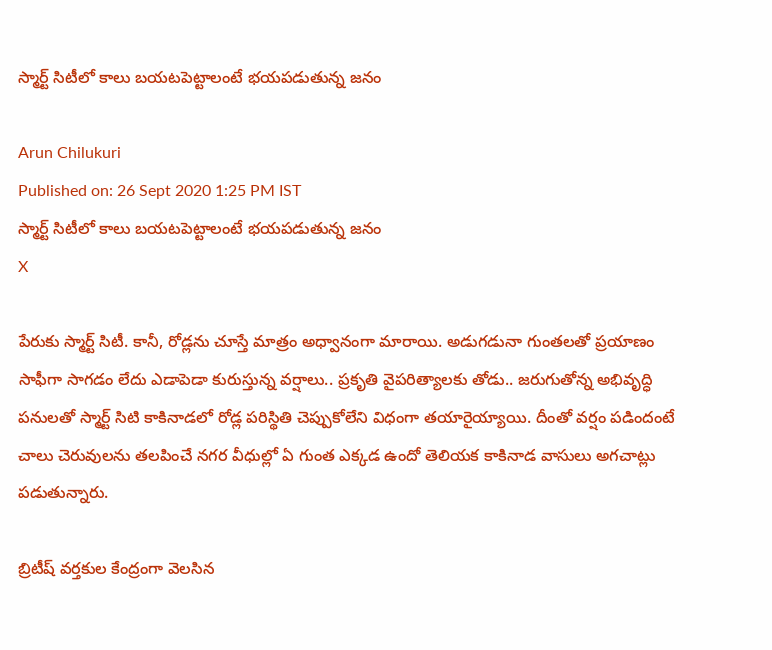స్మార్ట్ సిటీలో కాలు బయటపెట్టాలంటే భయపడుతున్న జనం

Arun Chilukuri
Published on: 26 Sept 2020 1:25 PM IST
స్మార్ట్ సిటీలో కాలు బయటపెట్టాలంటే భయపడుతున్న జనం
X

పేరుకు స్మార్ట్ సిటీ. కానీ, రోడ్లను చూస్తే మాత్రం అధ్వానంగా మారాయి. అడుగడునా గుంతలతో ప్రయాణం సాఫీగా సాగడం లేదు ఎడాపెడా కురుస్తున్న వర్షాలు.. ప్రకృతి వైపరిత్యాలకు తోడు.. జరుగుతోన్న అభివృద్ధి పనులతో స్మార్ట్ సిటి కాకినాడలో రోడ్ల పరిస్థితి చెప్పుకోలేని విధంగా తయారైయ్యాయి. దీంతో వర్షం పడిందంటే చాలు చెరువులను తలపించే నగర వీధుల్లో ఏ గుంత ఎక్కడ ఉందో తెలియక కాకినాడ వాసులు అగచాట్లు పడుతున్నారు.

బ్రిటీష్ వర్తకుల కేంద్రంగా వెలసిన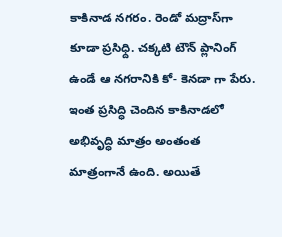కాకినాడ నగరం. రెండో మద్రాస్‌గా కూడా ప్రసిధ్ది. చక్కటి టౌన్ ప్లానింగ్ ఉండే ఆ నగరానికి కో- కెనడా గా పేరు. ఇంత ప్రసిద్ధి చెందిన కాకినాడలో అభివృద్ధి మాత్రం అంతంత మాత్రంగానే ఉంది. అయితే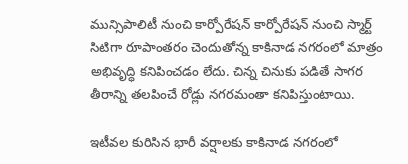మున్సిపాలిటీ నుంచి కార్పోరేషన్ కార్పోరేషన్ నుంచి స్మార్ట్ సిటిగా రూపాంతరం చెందుతోన్న కాకినాడ నగరంలో మాత్రం అభివృద్ధి కనిపించడం లేదు. చిన్న చినుకు పడితే సాగర తీరాన్ని తలపించే రోడ్లు నగరమంతా కనిపిస్తుంటాయి.

ఇటీవల కురిసిన భారీ వర్షాలకు కాకినాడ నగరంలో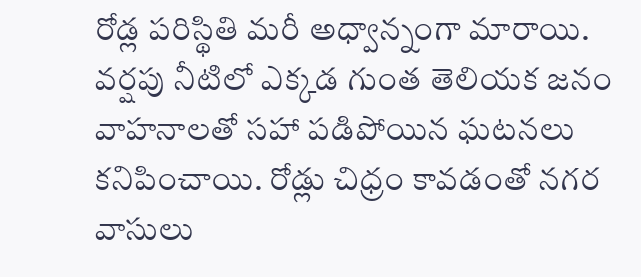రోడ్ల పరిస్థితి మరీ అధ్వాన్నంగా మారాయి. వర్షపు నీటిలో ఎక్కడ గుంత తెలియక జనం వాహనాలతో సహా పడిపోయిన ఘటనలు కనిపించాయి. రోడ్లు చిధ్రం కావడంతో నగర వాసులు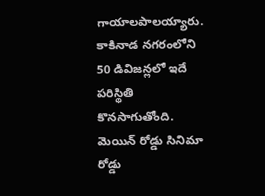గాయాలపాలయ్యారు. కాకినాడ నగరంలోని 50 డివిజన్లలో ఇదే పరిస్థితి కొనసాగుతోంది. మెయిన్ రోడ్డు సినిమా రోడ్డు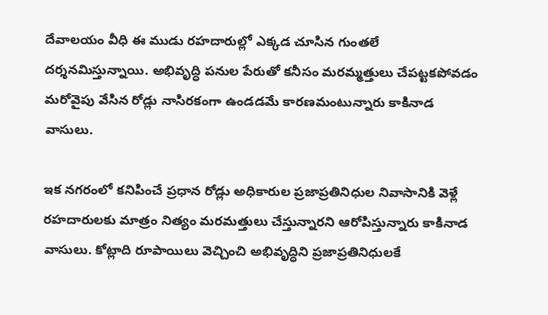దేవాలయం వీధి ఈ ముడు రహదారుల్లో ఎక్కడ చూసిన గుంతలే దర్శనమిస్తున్నాయి. అభివృద్ధి పనుల పేరుతో కనీసం మరమ్మత్తులు చేపట్టకపోవడం మరోవైపు వేసిన రోడ్లు నాసిరకంగా ఉండడమే కారణమంటున్నారు కాకినాడ వాసులు.

ఇక నగరంలో కనిపించే ప్రధాన రోడ్లు అధికారుల ప్రజాప్రతినిధుల నివాసానికి వెళ్లే రహదారులకు మాత్రం నిత్యం మరమత్తులు చేస్తున్నారని ఆరోపిస్తున్నారు కాకినాడ వాసులు. కోట్లాది రూపాయిలు వెచ్చించి అభివృద్ధిని ప్రజాప్రతినిధులకే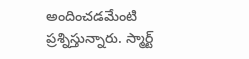అందించడమేంటి ప్రశ్నిస్తున్నారు. స్మార్ట్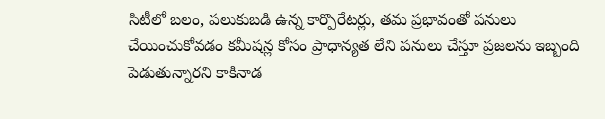సిటీలో బలం, పలుకుబడి ఉన్న కార్పొరేటర్లు, తమ ప్రభావంతో పనులు చేయించుకోవడం కమీషన్ల కోసం ప్రాధాన్యత లేని పనులు చేస్తూ ప్రజలను ఇబ్బంది పెడుతున్నారని కాకినాడ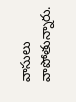వాసులు వాపోతున్నారు.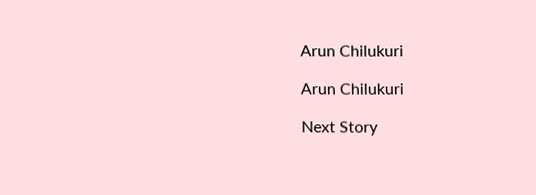Arun Chilukuri

Arun Chilukuri

Next Story